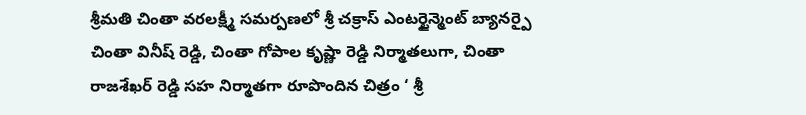శ్రీమతి చింతా వరలక్ష్మీ సమర్పణలో శ్రీ చక్రాస్ ఎంటర్టైన్మెంట్ బ్యానర్పై చింతా వినీష్ రెడ్డి, చింతా గోపాల కృష్ణా రెడ్డి నిర్మాతలుగా, చింతా రాజశేఖర్ రెడ్డి సహ నిర్మాతగా రూపొందిన చిత్రం ‘ శ్రీ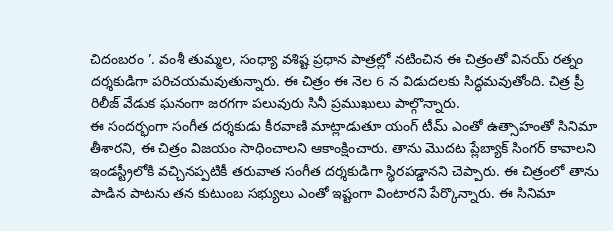చిదంబరం ’. వంశీ తుమ్మల, సంధ్యా వశిష్ట ప్రధాన పాత్రల్లో నటించిన ఈ చిత్రంతో వినయ్ రత్నం దర్శకుడిగా పరిచయమవుతున్నారు. ఈ చిత్రం ఈ నెల 6 న విడుదలకు సిద్ధమవుతోంది. చిత్ర ప్రీ రిలీజ్ వేడుక ఘనంగా జరగగా పలువురు సినీ ప్రముఖులు పాల్గొన్నారు.
ఈ సందర్భంగా సంగీత దర్శకుడు కీరవాణి మాట్లాడుతూ యంగ్ టీమ్ ఎంతో ఉత్సాహంతో సినిమా తీశారని, ఈ చిత్రం విజయం సాధించాలని ఆకాంక్షించారు. తాను మొదట ప్లేబ్యాక్ సింగర్ కావాలని ఇండస్ట్రీలోకి వచ్చినప్పటికీ తరువాత సంగీత దర్శకుడిగా స్థిరపడ్డానని చెప్పారు. ఈ చిత్రంలో తాను పాడిన పాటను తన కుటుంబ సభ్యులు ఎంతో ఇష్టంగా వింటారని పేర్కొన్నారు. ఈ సినిమా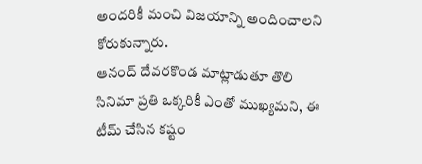అందరికీ మంచి విజయాన్ని అందించాలని కోరుకున్నారు.
ఆనంద్ దేవరకొండ మాట్లాడుతూ తొలి సినిమా ప్రతి ఒక్కరికీ ఎంతో ముఖ్యమని, ఈ టీమ్ చేసిన కష్టం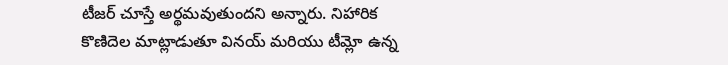టీజర్ చూస్తే అర్థమవుతుందని అన్నారు. నిహారిక కొణిదెల మాట్లాడుతూ వినయ్ మరియు టీమ్లో ఉన్న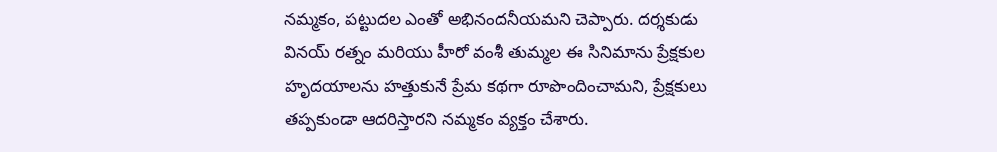నమ్మకం, పట్టుదల ఎంతో అభినందనీయమని చెప్పారు. దర్శకుడు వినయ్ రత్నం మరియు హీరో వంశీ తుమ్మల ఈ సినిమాను ప్రేక్షకుల హృదయాలను హత్తుకునే ప్రేమ కథగా రూపొందించామని, ప్రేక్షకులు తప్పకుండా ఆదరిస్తారని నమ్మకం వ్యక్తం చేశారు.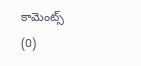కామెంట్స్ (0)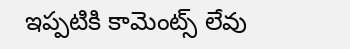ఇప్పటికి కామెంట్స్ లేవు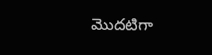మొదటిగా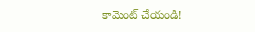కామెంట్ చేయండి!